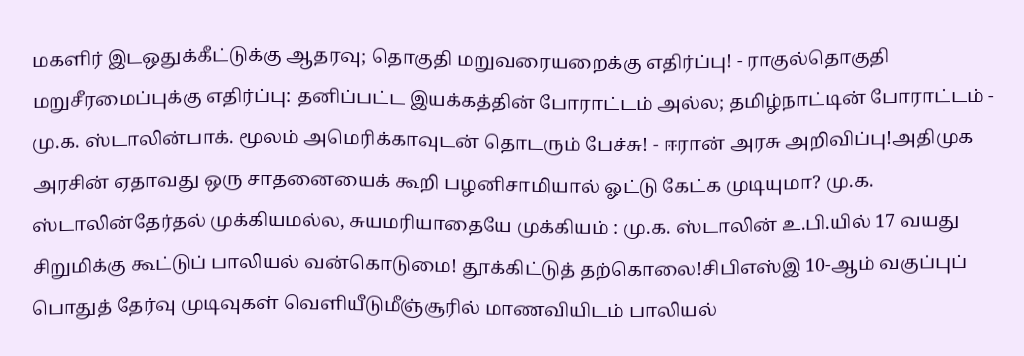மகளிர் இடஒதுக்கீட்டுக்கு ஆதரவு; தொகுதி மறுவரையறைக்கு எதிர்ப்பு! - ராகுல்தொகுதி மறுசீரமைப்புக்கு எதிர்ப்பு: தனிப்பட்ட இயக்கத்தின் போராட்டம் அல்ல; தமிழ்நாட்டின் போராட்டம் - மு.க. ஸ்டாலின்பாக். மூலம் அமெரிக்காவுடன் தொடரும் பேச்சு! - ஈரான் அரசு அறிவிப்பு!அதிமுக அரசின் ஏதாவது ஒரு சாதனையைக் கூறி பழனிசாமியால் ஓட்டு கேட்க முடியுமா? மு.க. ஸ்டாலின்தேர்தல் முக்கியமல்ல, சுயமரியாதையே முக்கியம் : மு.க. ஸ்டாலின் உ.பி.யில் 17 வயது சிறுமிக்கு கூட்டுப் பாலியல் வன்கொடுமை! தூக்கிட்டுத் தற்கொலை!சிபிஎஸ்இ 10-ஆம் வகுப்புப் பொதுத் தேர்வு முடிவுகள் வெளியீடுமீஞ்சூரில் மாணவியிடம் பாலியல்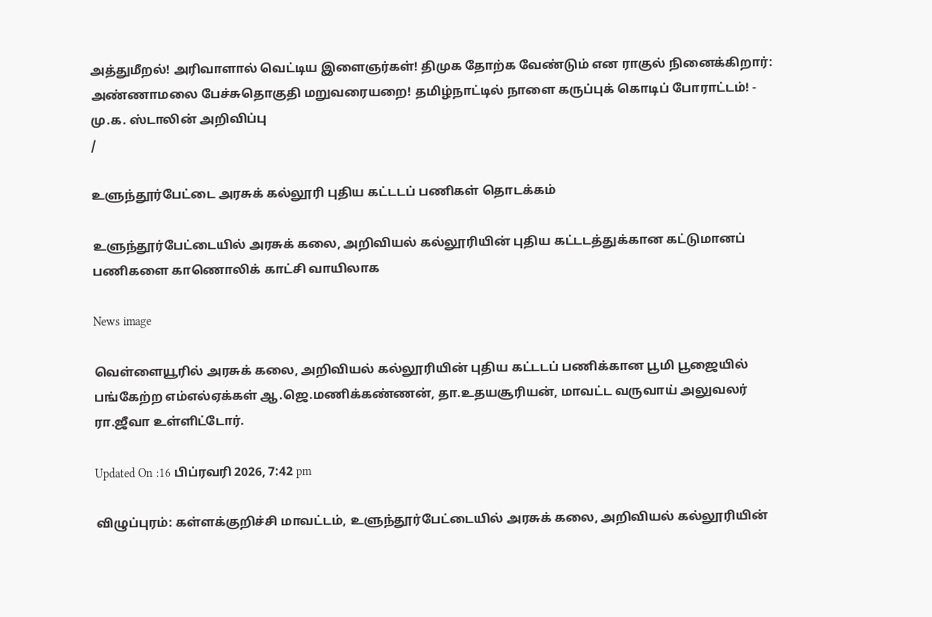அத்துமீறல்! அரிவாளால் வெட்டிய இளைஞர்கள்! திமுக தோற்க வேண்டும் என ராகுல் நினைக்கிறார்: அண்ணாமலை பேச்சுதொகுதி மறுவரையறை! தமிழ்நாட்டில் நாளை கருப்புக் கொடிப் போராட்டம்! - மு.க. ஸ்டாலின் அறிவிப்பு
/

உளுந்தூர்பேட்டை அரசுக் கல்லூரி புதிய கட்டடப் பணிகள் தொடக்கம்

உளுந்தூர்பேட்டையில் அரசுக் கலை, அறிவியல் கல்லூரியின் புதிய கட்டடத்துக்கான கட்டுமானப் பணிகளை காணொலிக் காட்சி வாயிலாக

News image

வெள்ளையூரில் அரசுக் கலை, அறிவியல் கல்லூரியின் புதிய கட்டடப் பணிக்கான பூமி பூஜையில் பங்கேற்ற எம்எல்ஏக்கள் ஆ.ஜெ.மணிக்கண்ணன், தா.உதயசூரியன், மாவட்ட வருவாய் அலுவலர் ரா.ஜீவா உள்ளிட்டோர்.

Updated On :16 பிப்ரவரி 2026, 7:42 pm

விழுப்புரம்: கள்ளக்குறிச்சி மாவட்டம், உளுந்தூர்பேட்டையில் அரசுக் கலை, அறிவியல் கல்லூரியின்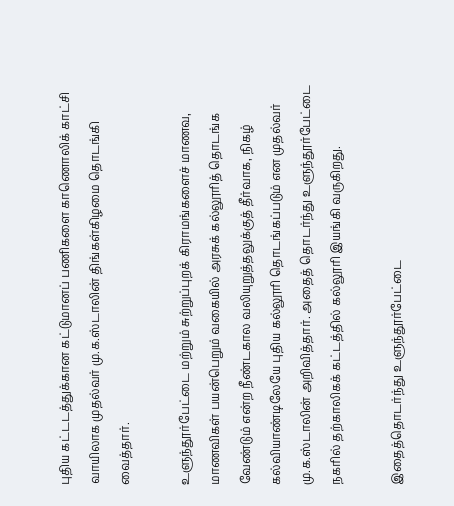புதிய கட்டடத்துக்கான கட்டுமானப் பணிகளை காணொலிக் காட்சி வாயிலாக முதல்வர் மு.க.ஸ்டாலின் திங்கள்கிழமை தொடங்கி வைத்தார்.

உளுந்தூர்பேட்டை மற்றும் சுற்றுப்புறக் கிராமங்களைச் மாணவ, மாணவிகள் பயன்பெறும் வகையில் அரசுக் கல்லூரித் தொடங்க வேண்டும் என்ற நீண்டகால வலியுறுத்தலுக்குத் தீர்வாக, நிகழ் கல்வியாண்டிலேயே புதிய கல்லூரி தொடங்கப்படும் என முதல்வர் மு.க.ஸ்டாலின் அறிவித்தார். அதைத் தொடர்ந்து உளுந்தூர்பேட்டை நகரில் தற்காலிகக் கட்டத்தில் கல்லூரி இயங்கி வருகிறது.

இதைத்தொடர்ந்து உளுந்தூர்பேட்டை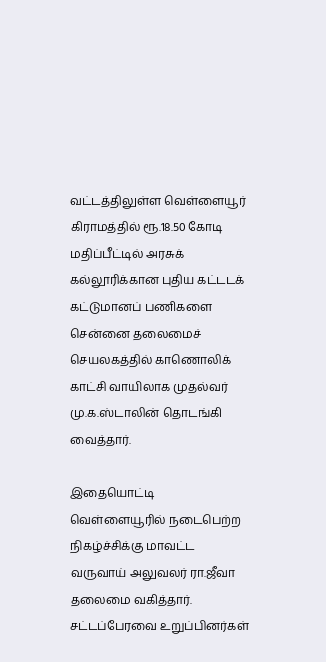வட்டத்திலுள்ள வெள்ளையூர் கிராமத்தில் ரூ.18.50 கோடி மதிப்பீட்டில் அரசுக் கல்லூரிக்கான புதிய கட்டடக் கட்டுமானப் பணிகளை சென்னை தலைமைச் செயலகத்தில் காணொலிக் காட்சி வாயிலாக முதல்வர் மு.க.ஸ்டாலின் தொடங்கி வைத்தார்.

இதையொட்டி வெள்ளையூரில் நடைபெற்ற நிகழ்ச்சிக்கு மாவட்ட வருவாய் அலுவலர் ரா.ஜீவா தலைமை வகித்தார். சட்டப்பேரவை உறுப்பினர்கள்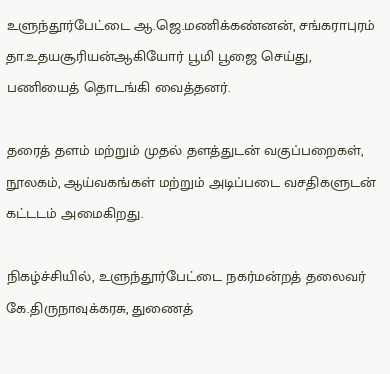உளுந்தூர்பேட்டை ஆ.ஜெ.மணிக்கண்னன், சங்கராபுரம் தா.உதயசூரியன்ஆகியோர் பூமி பூஜை செய்து, பணியைத் தொடங்கி வைத்தனர்.

தரைத் தளம் மற்றும் முதல் தளத்துடன் வகுப்பறைகள், நூலகம், ஆய்வகங்கள் மற்றும் அடிப்படை வசதிகளுடன் கட்டடம் அமைகிறது.

நிகழ்ச்சியில், உளுந்தூர்பேட்டை நகர்மன்றத் தலைவர் கே.திருநாவுக்கரசு, துணைத்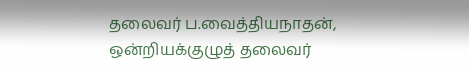தலைவர் ப.வைத்தியநாதன், ஒன்றியக்குழுத் தலைவர்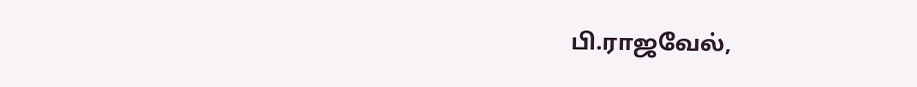பி.ராஜவேல்,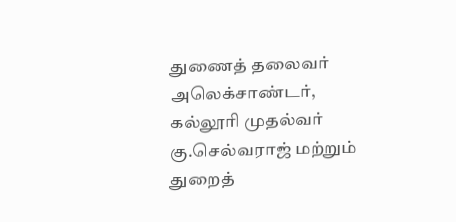துணைத் தலைவர் அலெக்சாண்டர், கல்லூரி முதல்வர் கு.செல்வராஜ் மற்றும் துறைத்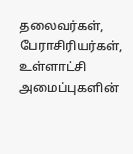தலைவர்கள், பேராசிரியர்கள், உள்ளாட்சி அமைப்புகளின்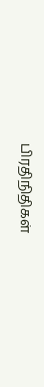பிரதிநிதிகள்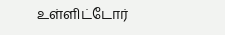உள்ளிட்டோர்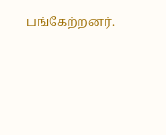பங்கேற்றனர்.